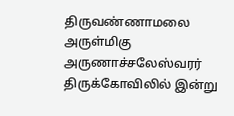திருவண்ணாமலை அருள்மிகு அருணாச்சலேஸ்வரர் திருக்கோவிலில் இன்று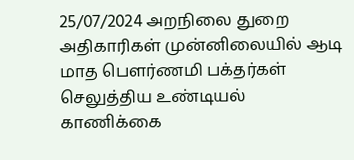25/07/2024 அறநிலை துறை அதிகாரிகள் முன்னிலையில் ஆடி மாத பௌர்ணமி பக்தர்கள் செலுத்திய உண்டியல் காணிக்கை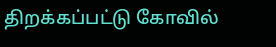திறக்கப்பட்டு கோவில்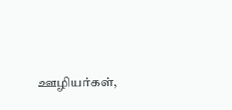ஊழியர்கள்,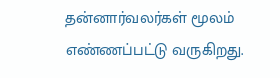தன்னார்வலர்கள் மூலம் எண்ணப்பட்டு வருகிறது.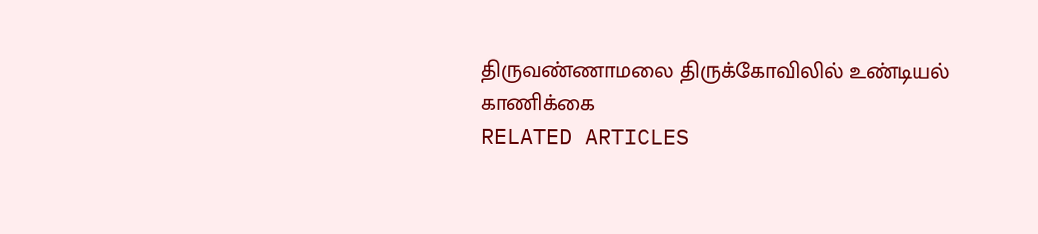திருவண்ணாமலை திருக்கோவிலில் உண்டியல் காணிக்கை
RELATED ARTICLES